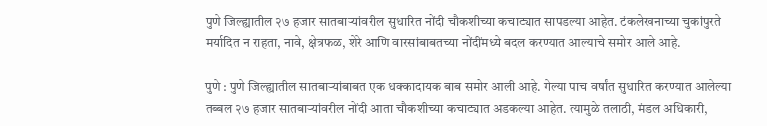पुणे जिल्ह्यातील २७ हजार सातबाऱ्यांवरील सुधारित नोंदी चौकशीच्या कचाट्यात सापडल्या आहेत. टंकलेखनाच्या चुकांपुरते मर्यादित न राहता, नावे, क्षेत्रफळ, शेरे आणि वारसांबाबतच्या नोंदींमध्ये बदल करण्यात आल्याचे समोर आले आहे.

पुणे : पुणे जिल्ह्यातील सातबाऱ्यांबाबत एक धक्कादायक बाब समोर आली आहे. गेल्या पाच वर्षांत सुधारित करण्यात आलेल्या तब्बल २७ हजार सातबाऱ्यांवरील नोंदी आता चौकशीच्या कचाट्यात अडकल्या आहेत. त्यामुळे तलाठी, मंडल अधिकारी,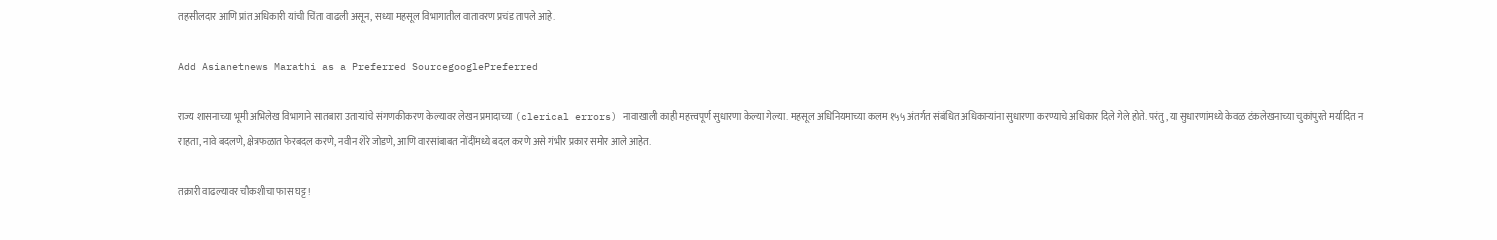तहसीलदार आणि प्रांत अधिकारी यांची चिंता वाढली असून, सध्या महसूल विभागातील वातावरण प्रचंड तापले आहे.

Add Asianetnews Marathi as a Preferred SourcegooglePreferred

राज्य शासनाच्या भूमी अभिलेख विभागाने सातबारा उताऱ्यांचे संगणकीकरण केल्यावर लेखन प्रमादाच्या (clerical errors) नावाखाली काही महत्त्वपूर्ण सुधारणा केल्या गेल्या. महसूल अधिनियमाच्या कलम १५५ अंतर्गत संबंधित अधिकाऱ्यांना सुधारणा करण्याचे अधिकार दिले गेले होते. परंतु, या सुधारणांमध्ये केवळ टंकलेखनाच्या चुकांपुरते मर्यादित न राहता, नावे बदलणे, क्षेत्रफळात फेरबदल करणे, नवीन शेरे जोडणे, आणि वारसांबाबत नोंदींमध्ये बदल करणे असे गंभीर प्रकार समोर आले आहेत.

तक्रारी वाढल्यावर चौकशीचा फास घट्ट!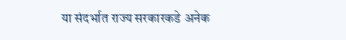या संदर्भात राज्य सरकारकडे अनेक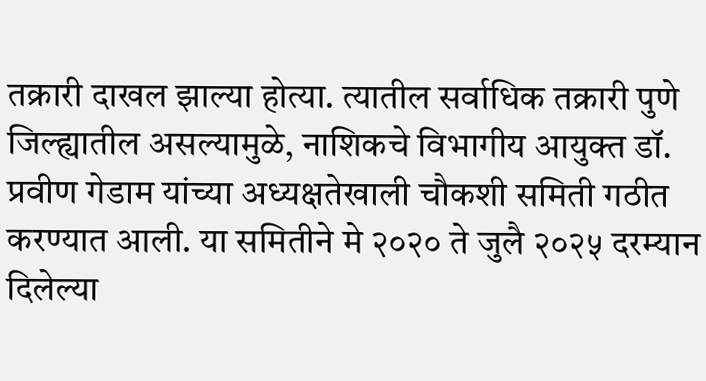तक्रारी दाखल झाल्या होत्या. त्यातील सर्वाधिक तक्रारी पुणे जिल्ह्यातील असल्यामुळे, नाशिकचे विभागीय आयुक्त डॉ. प्रवीण गेडाम यांच्या अध्यक्षतेखाली चौकशी समिती गठीत करण्यात आली. या समितीने मे २०२० ते जुलै २०२५ दरम्यान दिलेल्या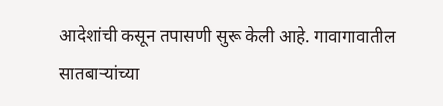आदेशांची कसून तपासणी सुरू केली आहे. गावागावातील सातबाऱ्यांच्या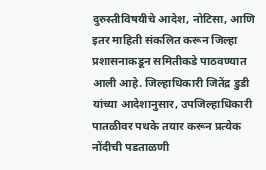दुरुस्तीविषयीचे आदेश, नोटिसा, आणि इतर माहिती संकलित करून जिल्हा प्रशासनाकडून समितीकडे पाठवण्यात आली आहे. जिल्हाधिकारी जितेंद्र डुडी यांच्या आदेशानुसार, उपजिल्हाधिकारी पातळीवर पथके तयार करून प्रत्येक नोंदीची पडताळणी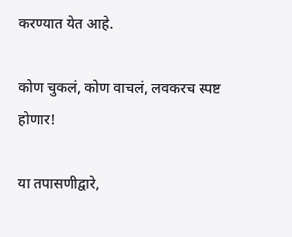करण्यात येत आहे.

कोण चुकलं, कोण वाचलं, लवकरच स्पष्ट होणार!

या तपासणीद्वारे,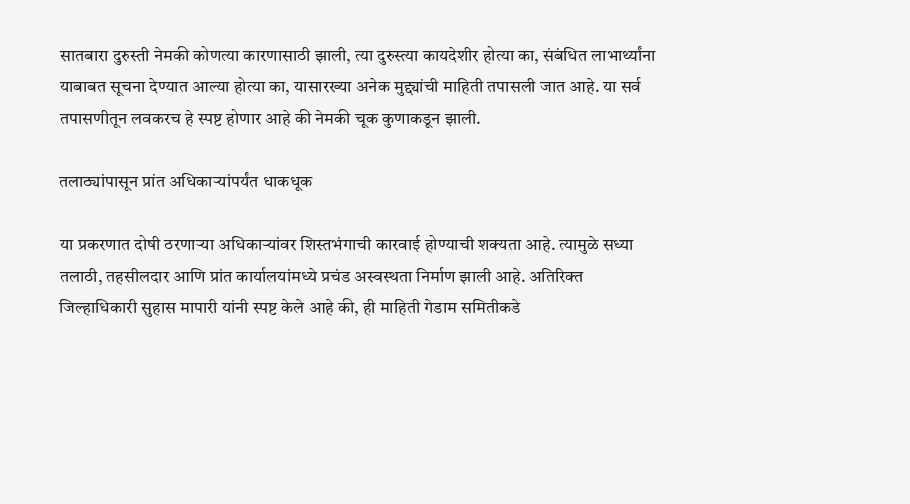सातबारा दुरुस्ती नेमकी कोणत्या कारणासाठी झाली, त्या दुरुस्त्या कायदेशीर होत्या का, संबंधित लाभार्थ्यांना याबाबत सूचना देण्यात आल्या होत्या का, यासारख्या अनेक मुद्द्यांची माहिती तपासली जात आहे. या सर्व तपासणीतून लवकरच हे स्पष्ट होणार आहे की नेमकी चूक कुणाकडून झाली.

तलाठ्यांपासून प्रांत अधिकाऱ्यांपर्यंत धाकधूक

या प्रकरणात दोषी ठरणाऱ्या अधिकाऱ्यांवर शिस्तभंगाची कारवाई होण्याची शक्यता आहे. त्यामुळे सध्या तलाठी, तहसीलदार आणि प्रांत कार्यालयांमध्ये प्रचंड अस्वस्थता निर्माण झाली आहे. अतिरिक्त जिल्हाधिकारी सुहास मापारी यांनी स्पष्ट केले आहे की, ही माहिती गेडाम समितीकडे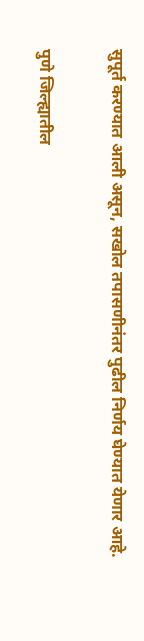सुपूर्त करण्यात आली असून, सखोल तपासणीनंतर पुढील निर्णय घेण्यात येणार आहे.

पुणे जिल्ह्यातील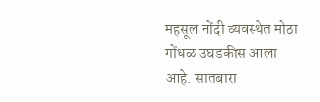महसूल नोंदी व्यवस्थेत मोठा गोंधळ उघडकीस आला आहे. सातबारा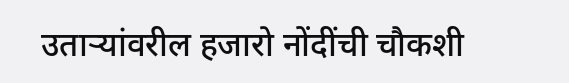उताऱ्यांवरील हजारो नोंदींची चौकशी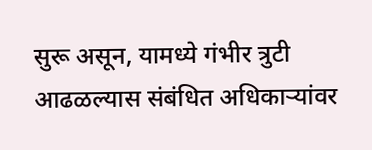सुरू असून, यामध्ये गंभीर त्रुटी आढळल्यास संबंधित अधिकाऱ्यांवर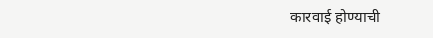कारवाई होण्याची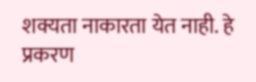शक्यता नाकारता येत नाही. हे प्रकरण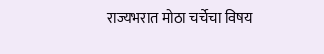राज्यभरात मोठा चर्चेचा विषय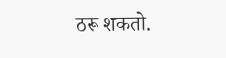ठरू शकतो.